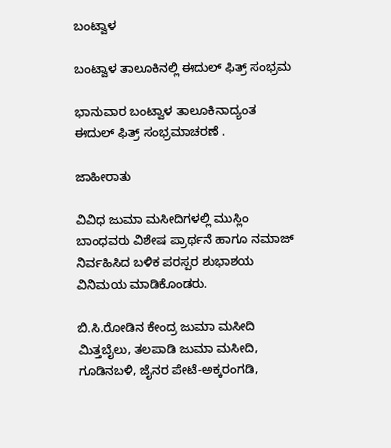ಬಂಟ್ವಾಳ

ಬಂಟ್ವಾಳ ತಾಲೂಕಿನಲ್ಲಿ ಈದುಲ್ ಫಿತ್ರ್ ಸಂಭ್ರಮ

ಭಾನುವಾರ ಬಂಟ್ವಾಳ ತಾಲೂಕಿನಾದ್ಯಂತ ಈದುಲ್ ಫಿತ್ರ್ ಸಂಭ್ರಮಾಚರಣೆ .

ಜಾಹೀರಾತು

ವಿವಿಧ ಜುಮಾ ಮಸೀದಿಗಳಲ್ಲಿ ಮುಸ್ಲಿಂ ಬಾಂಧವರು ವಿಶೇಷ ಪ್ರಾರ್ಥನೆ ಹಾಗೂ ನಮಾಜ್ ನಿರ್ವಹಿಸಿದ ಬಳಿಕ ಪರಸ್ಪರ ಶುಭಾಶಯ ವಿನಿಮಯ ಮಾಡಿಕೊಂಡರು.

ಬಿ.ಸಿ.ರೋಡಿನ ಕೇಂದ್ರ ಜುಮಾ ಮಸೀದಿ ಮಿತ್ತಬೈಲು, ತಲಪಾಡಿ ಜುಮಾ ಮಸೀದಿ, ಗೂಡಿನಬಳಿ, ಜೈನರ ಪೇಟೆ-ಅಕ್ಕರಂಗಡಿ,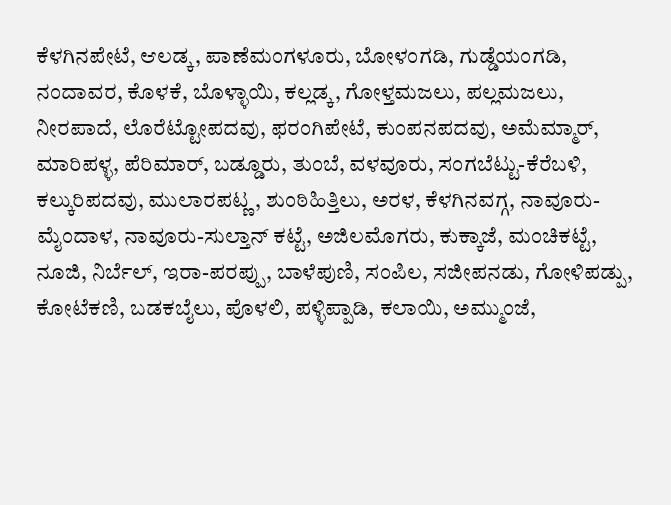ಕೆಳಗಿನಪೇಟೆ, ಆಲಡ್ಕ, ಪಾಣೆಮಂಗಳೂರು, ಬೋಳಂಗಡಿ, ಗುಡ್ಡೆಯಂಗಡಿ, ನಂದಾವರ, ಕೊಳಕೆ, ಬೊಳ್ಳಾಯಿ, ಕಲ್ಲಡ್ಕ, ಗೋಳ್ತಮಜಲು, ಪಲ್ಲಮಜಲು, ನೀರಪಾದೆ, ಲೊರೆಟ್ಟೋಪದವು, ಫರಂಗಿಪೇಟೆ, ಕುಂಪನಪದವು, ಅಮೆಮ್ಮಾರ್, ಮಾರಿಪಳ್ಳ, ಪೆರಿಮಾರ್, ಬಡ್ಡೂರು, ತುಂಬೆ, ವಳವೂರು, ಸಂಗಬೆಟ್ಟು-ಕೆರೆಬಳಿ, ಕಲ್ಕುರಿಪದವು, ಮುಲಾರಪಟ್ಣ, ಶುಂಠಿಹಿತ್ತಿಲು, ಅರಳ, ಕೆಳಗಿನವಗ್ಗ, ನಾವೂರು-ಮೈಂದಾಳ, ನಾವೂರು-ಸುಲ್ತಾನ್ ಕಟ್ಟೆ, ಅಜಿಲಮೊಗರು, ಕುಕ್ಕಾಜೆ, ಮಂಚಿಕಟ್ಟೆ, ನೂಜಿ, ನಿರ್ಬೆಲ್, ಇರಾ-ಪರಪ್ಪು, ಬಾಳೆಪುಣಿ, ಸಂಪಿಲ, ಸಜೀಪನಡು, ಗೋಳಿಪಡ್ಪು, ಕೋಟೆಕಣಿ, ಬಡಕಬೈಲು, ಪೊಳಲಿ, ಪಳ್ಳಿಪ್ಪಾಡಿ, ಕಲಾಯಿ, ಅಮ್ಮುಂಜೆ,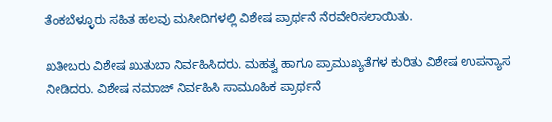ತೆಂಕಬೆಳ್ಳೂರು ಸಹಿತ ಹಲವು ಮಸೀದಿಗಳಲ್ಲಿ ವಿಶೇಷ ಪ್ರಾರ್ಥನೆ ನೆರವೇರಿಸಲಾಯಿತು.

ಖತೀಬರು ವಿಶೇಷ ಖುತುಬಾ ನಿರ್ವಹಿಸಿದರು. ಮಹತ್ವ ಹಾಗೂ ಪ್ರಾಮುಖ್ಯತೆಗಳ ಕುರಿತು ವಿಶೇಷ ಉಪನ್ಯಾಸ ನೀಡಿದರು. ವಿಶೇಷ ನಮಾಜ್ ನಿರ್ವಹಿಸಿ ಸಾಮೂಹಿಕ ಪ್ರಾರ್ಥನೆ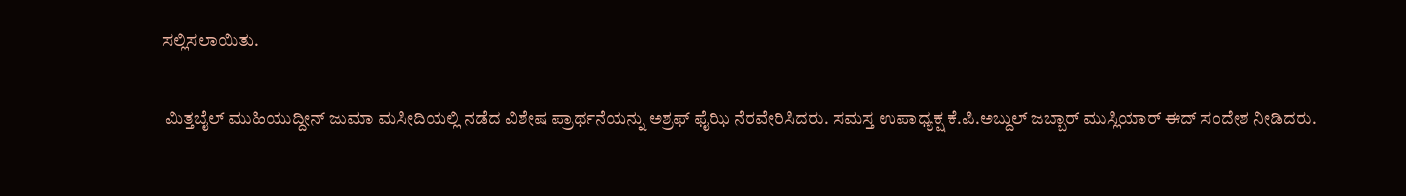ಸಲ್ಲಿಸಲಾಯಿತು.

 ಮಿತ್ತಬೈಲ್ ಮುಹಿಯುದ್ದೀನ್ ಜುಮಾ ಮಸೀದಿಯಲ್ಲಿ ನಡೆದ ವಿಶೇಷ ಪ್ರಾರ್ಥನೆಯನ್ನು ಅಶ್ರಫ್ ಫೈಝಿ ನೆರವೇರಿಸಿದರು. ಸಮಸ್ತ ಉಪಾಧ್ಯಕ್ಷ ಕೆ.ಪಿ.ಅಬ್ದುಲ್ ಜಬ್ಬಾರ್ ಮುಸ್ಲಿಯಾರ್ ಈದ್ ಸಂದೇಶ ನೀಡಿದರು.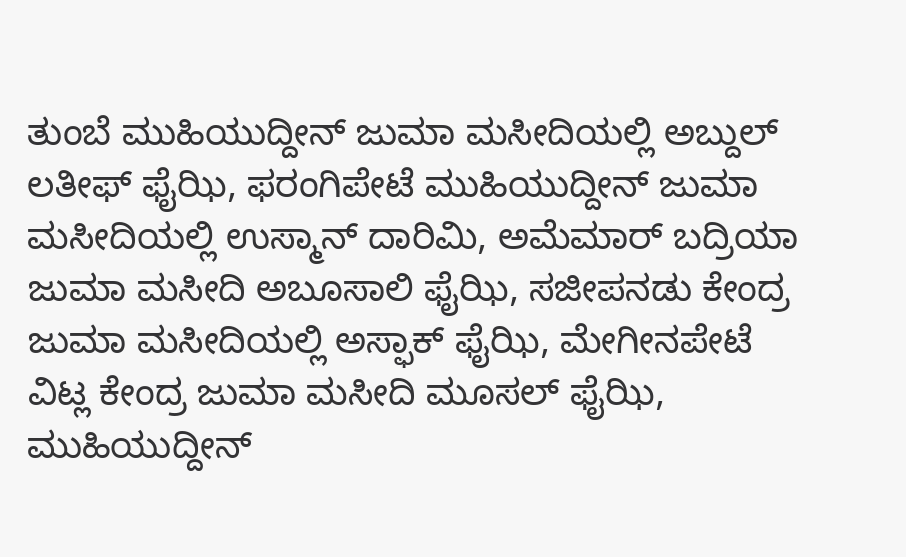ತುಂಬೆ ಮುಹಿಯುದ್ದೀನ್ ಜುಮಾ ಮಸೀದಿಯಲ್ಲಿ ಅಬ್ದುಲ್ ಲತೀಫ್ ಫೈಝಿ, ಫರಂಗಿಪೇಟೆ ಮುಹಿಯುದ್ದೀನ್ ಜುಮಾ ಮಸೀದಿಯಲ್ಲಿ ಉಸ್ಮಾನ್ ದಾರಿಮಿ, ಅಮೆಮಾರ್ ಬದ್ರಿಯಾ ಜುಮಾ ಮಸೀದಿ ಅಬೂಸಾಲಿ ಫೈಝಿ, ಸಜೀಪನಡು ಕೇಂದ್ರ ಜುಮಾ ಮಸೀದಿಯಲ್ಲಿ ಅಸ್ಫಾಕ್ ಫೈಝಿ, ಮೇಗೀನಪೇಟೆ ವಿಟ್ಲ ಕೇಂದ್ರ ಜುಮಾ ಮಸೀದಿ ಮೂಸಲ್ ಫೈಝಿ, ಮುಹಿಯುದ್ದೀನ್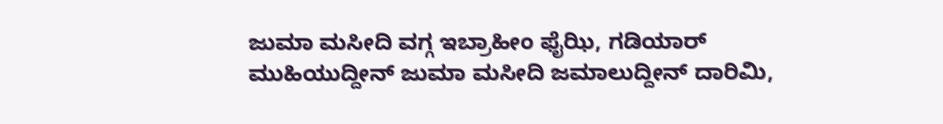ಜುಮಾ ಮಸೀದಿ ವಗ್ಗ ಇಬ್ರಾಹೀಂ ಫೈಝಿ, ಗಡಿಯಾರ್ ಮುಹಿಯುದ್ದೀನ್ ಜುಮಾ ಮಸೀದಿ ಜಮಾಲುದ್ದೀನ್ ದಾರಿಮಿ,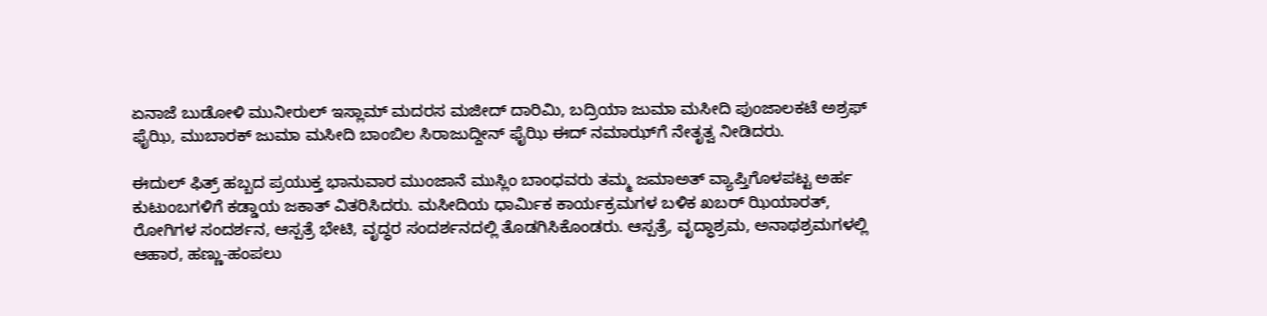ಏನಾಜೆ ಬುಡೋಳಿ ಮುನೀರುಲ್ ಇಸ್ಲಾಮ್ ಮದರಸ ಮಜೀದ್ ದಾರಿಮಿ, ಬದ್ರಿಯಾ ಜುಮಾ ಮಸೀದಿ ಪುಂಜಾಲಕಟೆ ಅಶ್ರಫ್ ಫೈಝಿ, ಮುಬಾರಕ್ ಜುಮಾ ಮಸೀದಿ ಬಾಂಬಿಲ ಸಿರಾಜುದ್ದೀನ್ ಫೈಝಿ ಈದ್ ನಮಾಝ್‌ಗೆ ನೇತೃತ್ವ ನೀಡಿದರು.

ಈದುಲ್ ಫಿತ್ರ್ ಹಬ್ಬದ ಪ್ರಯುಕ್ತ ಭಾನುವಾರ ಮುಂಜಾನೆ ಮುಸ್ಲಿಂ ಬಾಂಧವರು ತಮ್ಮ ಜಮಾಅತ್ ವ್ಯಾಪ್ತಿಗೊಳಪಟ್ಟ ಅರ್ಹ ಕುಟುಂಬಗಳಿಗೆ ಕಡ್ಡಾಯ ಜಕಾತ್ ವಿತರಿಸಿದರು. ಮಸೀದಿಯ ಧಾರ್ಮಿಕ ಕಾರ್ಯಕ್ರಮಗಳ ಬಳಿಕ ಖಬರ್ ಝಿಯಾರತ್, ರೋಗಿಗಳ ಸಂದರ್ಶನ, ಆಸ್ಪತ್ರೆ ಭೇಟಿ, ವೃದ್ಧರ ಸಂದರ್ಶನದಲ್ಲಿ ತೊಡಗಿಸಿಕೊಂಡರು. ಆಸ್ಪತ್ರೆ, ವೃದ್ಧಾಶ್ರಮ, ಅನಾಥಶ್ರಮಗಳಲ್ಲಿ ಆಹಾರ, ಹಣ್ಣು-ಹಂಪಲು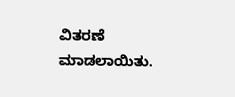ವಿತರಣೆ ಮಾಡಲಾಯಿತು.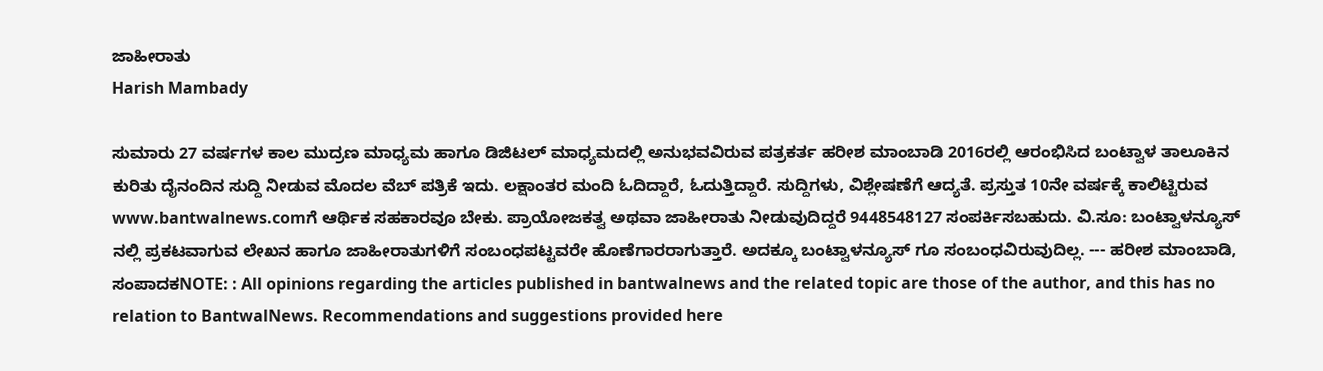ಜಾಹೀರಾತು
Harish Mambady

ಸುಮಾರು 27 ವರ್ಷಗಳ ಕಾಲ ಮುದ್ರಣ ಮಾಧ್ಯಮ ಹಾಗೂ ಡಿಜಿಟಲ್ ಮಾಧ್ಯಮದಲ್ಲಿ ಅನುಭವವಿರುವ ಪತ್ರಕರ್ತ ಹರೀಶ ಮಾಂಬಾಡಿ 2016ರಲ್ಲಿ ಆರಂಭಿಸಿದ ಬಂಟ್ವಾಳ ತಾಲೂಕಿನ ಕುರಿತು ದೈನಂದಿನ ಸುದ್ದಿ ನೀಡುವ ಮೊದಲ ವೆಬ್ ಪತ್ರಿಕೆ ಇದು. ಲಕ್ಷಾಂತರ ಮಂದಿ ಓದಿದ್ದಾರೆ, ಓದುತ್ತಿದ್ದಾರೆ. ಸುದ್ದಿಗಳು, ವಿಶ್ಲೇಷಣೆಗೆ ಆದ್ಯತೆ. ಪ್ರಸ್ತುತ 10ನೇ ವರ್ಷಕ್ಕೆ ಕಾಲಿಟ್ಟಿರುವ www.bantwalnews.comಗೆ ಆರ್ಥಿಕ ಸಹಕಾರವೂ ಬೇಕು. ಪ್ರಾಯೋಜಕತ್ವ ಅಥವಾ ಜಾಹೀರಾತು ನೀಡುವುದಿದ್ದರೆ 9448548127 ಸಂಪರ್ಕಿಸಬಹುದು. ವಿ.ಸೂ: ಬಂಟ್ವಾಳನ್ಯೂಸ್ ನಲ್ಲಿ ಪ್ರಕಟವಾಗುವ ಲೇಖನ ಹಾಗೂ ಜಾಹೀರಾತುಗಳಿಗೆ ಸಂಬಂಧಪಟ್ಟವರೇ ಹೊಣೆಗಾರರಾಗುತ್ತಾರೆ. ಅದಕ್ಕೂ ಬಂಟ್ವಾಳನ್ಯೂಸ್ ಗೂ ಸಂಬಂಧವಿರುವುದಿಲ್ಲ. --- ಹರೀಶ ಮಾಂಬಾಡಿ, ಸಂಪಾದಕNOTE: : All opinions regarding the articles published in bantwalnews and the related topic are those of the author, and this has no relation to BantwalNews. Recommendations and suggestions provided here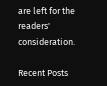are left for the readers' consideration.

Recent Posts